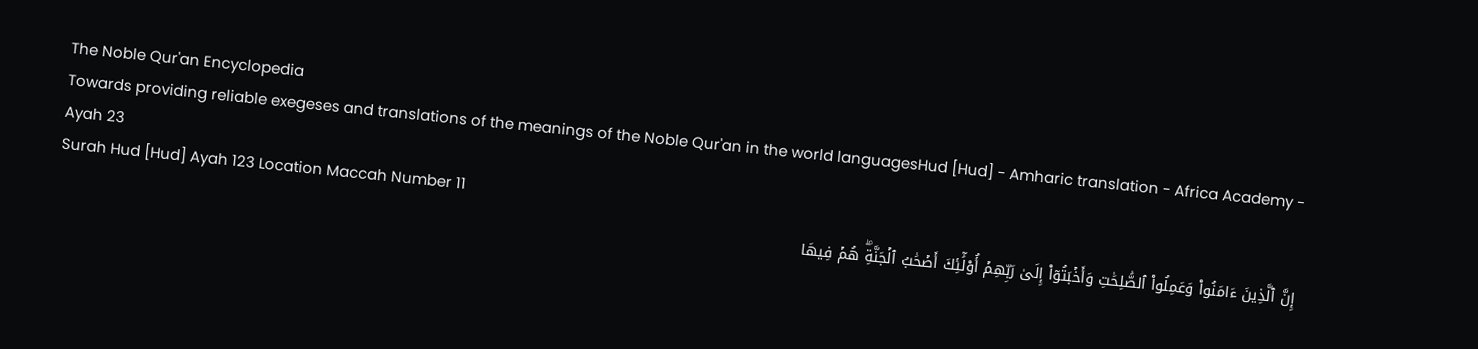The Noble Qur'an Encyclopedia
Towards providing reliable exegeses and translations of the meanings of the Noble Qur'an in the world languagesHud [Hud] - Amharic translation - Africa Academy - Ayah 23
Surah Hud [Hud] Ayah 123 Location Maccah Number 11
إِنَّ ٱلَّذِينَ ءَامَنُواْ وَعَمِلُواْ ٱلصَّٰلِحَٰتِ وَأَخۡبَتُوٓاْ إِلَىٰ رَبِّهِمۡ أُوْلَٰٓئِكَ أَصۡحَٰبُ ٱلۡجَنَّةِۖ هُمۡ فِيهَا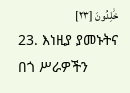خَٰلِدُونَ [٢٣]
23. እነዚያ ያመኑትና በጎ ሥራዎችን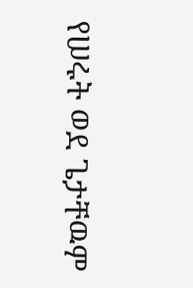የሠሩት ወደ ጌታቸዉም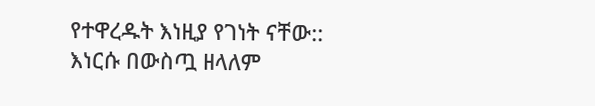የተዋረዱት እነዚያ የገነት ናቸው:: እነርሱ በውስጧ ዘላለም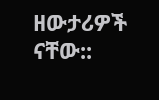ዘውታሪዎች ናቸው::